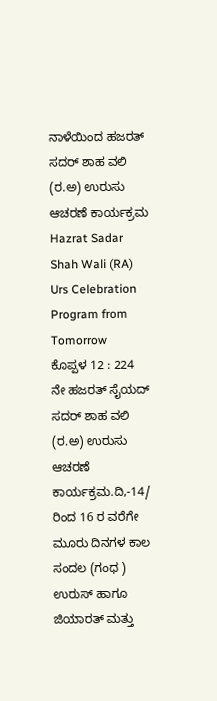ನಾಳೆಯಿಂದ ಹಜರತ್ ಸದರ್ ಶಾಹ ವಲಿ (ರ.ಅ) ಉರುಸು ಆಚರಣೆ ಕಾರ್ಯಕ್ರಮ
Hazrat Sadar Shah Wali (RA) Urs Celebration Program from Tomorrow
ಕೊಪ್ಪಳ 12 : 224 ನೇ ಹಜರತ್ ಸೈಯದ್ ಸದರ್ ಶಾಹ ವಲಿ (ರ.ಅ) ಉರುಸು ಆಚರಣೆ ಕಾರ್ಯಕ್ರಮ.ದಿ,-14/ ರಿಂದ 16 ರ ವರೆಗೇ ಮೂರು ದಿನಗಳ ಕಾಲ ಸಂದಲ (ಗಂಧ ) ಉರುಸ್ ಹಾಗೂ ಜಿಯಾರತ್ ಮತ್ತು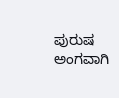ಪುರುಷ ಅಂಗವಾಗಿ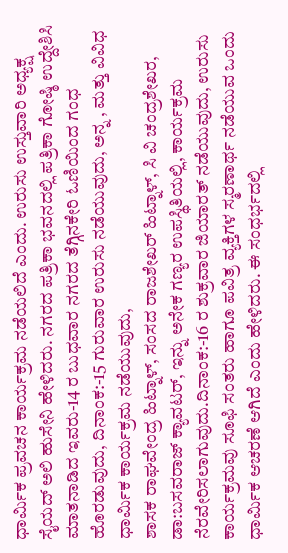ಧಾರ್ಮಿಕ ಪ್ರವಚನ ಕಾರ್ಯಕ್ರಮ ನಡೆಯಲಿದೆ ಎಂದು. ಉರುಸು ಉಸ್ತುವಾರಿ ಅಧ್ಯಕ್ಷ ಸೈಯದ್ ಅಲಿ ಹುಸೇನಿ ಹೇಳಿದರು. ನಗರದ ಪತ್ರಿಕಾ ಭವನದಲ್ಲಿ ಪತ್ರಿಕಾ ಗೋಷ್ಠಿ ಉದ್ದೇಶಿಸಿ ಮಾತನಾಡಿದ ಇವರು-14 ರ ಬುಧವಾರ ನಗರದ ತೆಗ್ಗಿನಕೇರಿ ಓಣಿಯಿಂದ ಗಂಧ ಹೊರಡುವುದು, ದಿನಾಂಕ:-15 ಗುರುವಾರ ಉರುಸು ನಡೆಯುವುದು, ಅನ್ನ , ಮತ್ತು ವಿವಿಧ ಧಾರ್ಮಿಕ ಕಾರ್ಯಕ್ರಮ ನಡೆಯುವುದು,
ಶಾಸಕ ರಾಘವೇಂದ್ರ ಹಿಟ್ನಾಳ್, ಸಂಸದ ರಾಜಶೇಖರ್ ಹಿಟ್ನಾಳ್, ಸಿ ವಿ ಚಂದ್ರಶೇಖರ, ಡಾ:ಬಸವರಾಜ್ ಕ್ಯಾವಟರ್, ಇನ್ನು ಅನೇಕ ಗಣ್ಯರ ಉಪಸ್ಥಿತಿಯಲ್ಲಿ, ಕಾರ್ಯಕ್ರಮ ನೆರವೇರಿಸಲಾಗುವುದು.ದಿನಾಂಕ:-16 ರ ಶುಕ್ರವಾರ ಜಿಯಾರತ್ ನಡೆಯುವುದು, ಉರುಸು ಕಾರ್ಯಕ್ರಮವು ಸೂಫಿ ಸಂತರು ಹಾಗೂ ಪವಿತ್ರ ವ್ಯಕ್ತಿಗಳ ಸ್ಮರಣಾರ್ಥ ನಡೆಯುವ ಒಂದು ಧಾರ್ಮಿಕ ಆಚರಣೆ ಆಗಿದೆ ಎಂದು ಹೇಳಿದರು. ಈ ಸಂಧರ್ಭದಲ್ಲಿ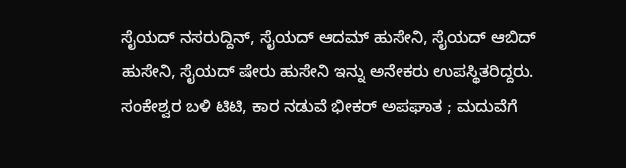ಸೈಯದ್ ನಸರುದ್ದಿನ್, ಸೈಯದ್ ಆದಮ್ ಹುಸೇನಿ, ಸೈಯದ್ ಆಬಿದ್ ಹುಸೇನಿ, ಸೈಯದ್ ಷೇರು ಹುಸೇನಿ ಇನ್ನು ಅನೇಕರು ಉಪಸ್ಥಿತರಿದ್ದರು.
ಸಂಕೇಶ್ವರ ಬಳಿ ಟಿಟಿ, ಕಾರ ನಡುವೆ ಭೀಕರ್ ಅಪಘಾತ ; ಮದುವೆಗೆ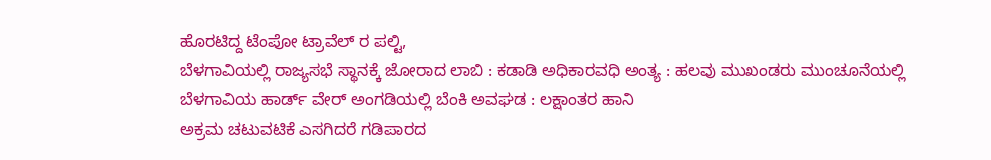ಹೊರಟಿದ್ದ ಟೆಂಪೋ ಟ್ರಾವೆಲ್ ರ ಪಲ್ಟಿ,
ಬೆಳಗಾವಿಯಲ್ಲಿ ರಾಜ್ಯಸಭೆ ಸ್ಥಾನಕ್ಕೆ ಜೋರಾದ ಲಾಬಿ : ಕಡಾಡಿ ಅಧಿಕಾರವಧಿ ಅಂತ್ಯ : ಹಲವು ಮುಖಂಡರು ಮುಂಚೂನೆಯಲ್ಲಿ
ಬೆಳಗಾವಿಯ ಹಾರ್ಡ್ ವೇರ್ ಅಂಗಡಿಯಲ್ಲಿ ಬೆಂಕಿ ಅವಘಡ : ಲಕ್ಷಾಂತರ ಹಾನಿ
ಅಕ್ರಮ ಚಟುವಟಿಕೆ ಎಸಗಿದರೆ ಗಡಿಪಾರದ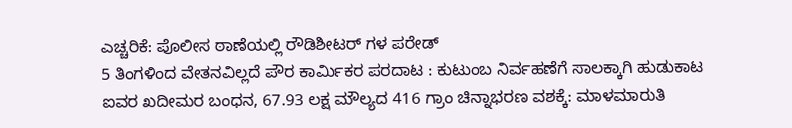ಎಚ್ಚರಿಕೆ: ಪೊಲೀಸ ಠಾಣೆಯಲ್ಲಿ ರೌಡಿಶೀಟರ್ ಗಳ ಪರೇಡ್
5 ತಿಂಗಳಿಂದ ವೇತನವಿಲ್ಲದೆ ಪೌರ ಕಾರ್ಮಿಕರ ಪರದಾಟ : ಕುಟುಂಬ ನಿರ್ವಹಣೆಗೆ ಸಾಲಕ್ಕಾಗಿ ಹುಡುಕಾಟ
ಐವರ ಖದೀಮರ ಬಂಧನ, 67.93 ಲಕ್ಷ ಮೌಲ್ಯದ 416 ಗ್ರಾಂ ಚಿನ್ನಾಭರಣ ವಶಕ್ಕೆ: ಮಾಳಮಾರುತಿ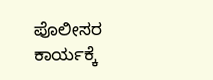ಪೊಲೀಸರ ಕಾರ್ಯಕ್ಕೆ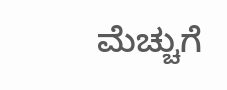ಮೆಚ್ಚುಗೆ